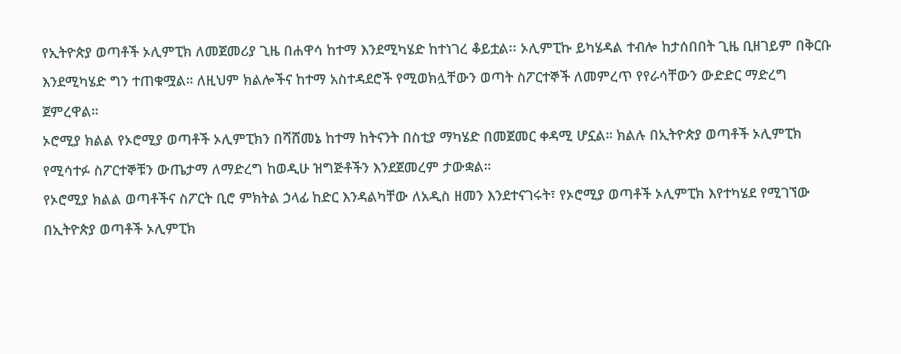የኢትዮጵያ ወጣቶች ኦሊምፒክ ለመጀመሪያ ጊዜ በሐዋሳ ከተማ እንደሚካሄድ ከተነገረ ቆይቷል፡፡ ኦሊምፒኩ ይካሄዳል ተብሎ ከታሰበበት ጊዜ ቢዘገይም በቅርቡ እንደሚካሄድ ግን ተጠቁሟል። ለዚህም ክልሎችና ከተማ አስተዳደሮች የሚወክሏቸውን ወጣት ስፖርተኞች ለመምረጥ የየራሳቸውን ውድድር ማድረግ ጀምረዋል።
ኦሮሚያ ክልል የኦሮሚያ ወጣቶች ኦሊምፒክን በሻሸመኔ ከተማ ከትናንት በስቲያ ማካሄድ በመጀመር ቀዳሚ ሆኗል። ክልሉ በኢትዮጵያ ወጣቶች ኦሊምፒክ የሚሳተፉ ስፖርተኞቹን ውጤታማ ለማድረግ ከወዲሁ ዝግጅቶችን እንደጀመረም ታውቋል።
የኦሮሚያ ክልል ወጣቶችና ስፖርት ቢሮ ምክትል ኃላፊ ከድር እንዳልካቸው ለአዲስ ዘመን እንደተናገሩት፣ የኦሮሚያ ወጣቶች ኦሊምፒክ እየተካሄደ የሚገኘው በኢትዮጵያ ወጣቶች ኦሊምፒክ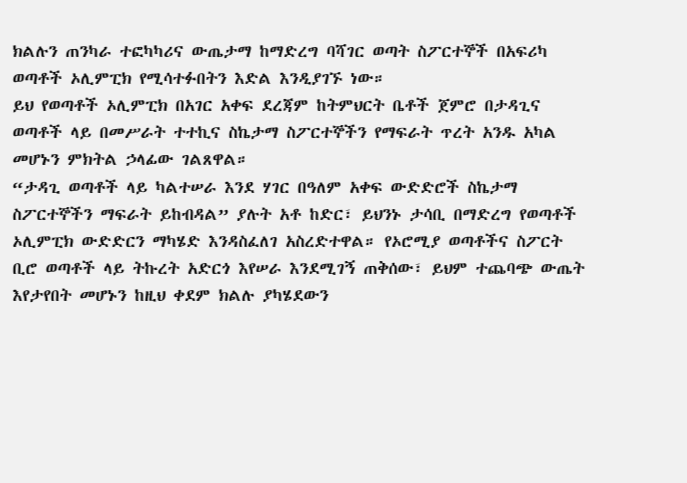ክልሉን ጠንካራ ተፎካካሪና ውጤታማ ከማድረግ ባሻገር ወጣት ስፖርተኞች በአፍሪካ ወጣቶች ኦሊምፒክ የሚሳተፉበትን እድል እንዲያገኙ ነው።
ይህ የወጣቶች ኦሊምፒክ በአገር አቀፍ ደረጃም ከትምህርት ቤቶች ጀምሮ በታዳጊና ወጣቶች ላይ በመሥራት ተተኪና ስኬታማ ስፖርተኞችን የማፍራት ጥረት አንዱ አካል መሆኑን ምክትል ኃላፊው ገልጸዋል።
“ታዳጊ ወጣቶች ላይ ካልተሠራ እንደ ሃገር በዓለም አቀፍ ውድድሮች ስኬታማ ስፖርተኞችን ማፍራት ይከብዳል” ያሉት አቶ ከድር፣ ይህንኑ ታሳቢ በማድረግ የወጣቶች ኦሊምፒክ ውድድርን ማካሄድ እንዳስፈለገ አስረድተዋል። የኦሮሚያ ወጣቶችና ስፖርት ቢሮ ወጣቶች ላይ ትኩረት አድርጎ እየሠራ እንደሚገኝ ጠቅሰው፣ ይህም ተጨባጭ ውጤት እየታየበት መሆኑን ከዚህ ቀደም ክልሉ ያካሄደውን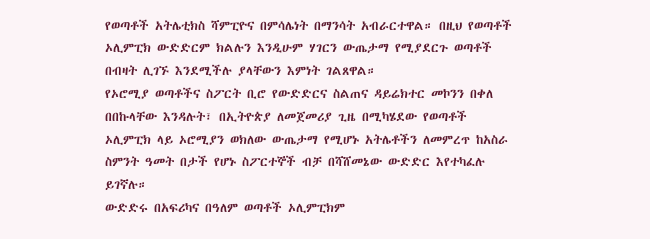የወጣቶች አትሌቲክስ ሻምፒዮና በምሳሌነት በማንሳት አብራርተዋል። በዚህ የወጣቶች ኦሊምፒክ ውድድርም ክልሉን እንዲሁም ሃገርን ውጤታማ የሚያደርጉ ወጣቶች በብዛት ሊገኙ እንደሚችሉ ያላቸውን እምነት ገልጸዋል።
የኦሮሚያ ወጣቶችና ስፖርት ቢሮ የውድድርና ስልጠና ዳይሬክተር መኮንን በቀለ በበኩላቸው እንዳሉት፣ በኢትዮጵያ ለመጀመሪያ ጊዜ በሚካሄደው የወጣቶች ኦሊምፒክ ላይ ኦሮሚያን ወክለው ውጤታማ የሚሆኑ አትሌቶችን ለመምረጥ ከአስራ ስምንት ዓመት በታች የሆኑ ስፖርተኞች ብቻ በሻሸመኔው ውድድር እየተካፈሉ ይገኛሉ።
ውድድሩ በአፍሪካና በዓለም ወጣቶች ኦሊምፒክም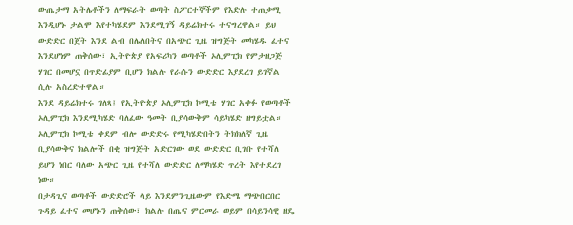ውጤታማ አትሌቶችን ለማፍራት ወጣት ስፖርተኞችም የእድሉ ተጠቃሚ እንዲሆኑ ታልሞ እየተካሄደም እንደሚገኝ ዳይሬክተሩ ተናግረዋል። ይህ ውድድር በጀት እንደ ልብ በሌለበትና በአጭር ጊዜ ዝግጅት መካሄዱ ፈተና እንደሆነም ጠቅሰው፣ ኢትዮጵያ የአፍሪካን ወጣቶች ኦሊምፒክ የምታዘጋጅ ሃገር በመሆኗ በጥድፊያም ቢሆን ክልሉ የራሱን ውድድር እያደረገ ይገኛል ሲሉ አስረድተዋል።
እንደ ዳይሬክተሩ ገለጻ፤ የኢትዮጵያ ኦሊምፒክ ኮሚቴ ሃገር አቀፉ የወጣቶች ኦሊምፒክ እንደሚካሄድ ባለፈው ዓመት ቢያሳውቅም ሳይካሄድ ዘግይቷል። ኦሊምፒክ ኮሚቴ ቀደም ብሎ ውድድሩ የሚካሄድበትን ትክክለኛ ጊዜ ቢያሳውቅና ክልሎች በቂ ዝግጅት አድርገው ወደ ውድድር ቢገቡ የተሻለ ይሆን ነበር ባለው አጭር ጊዜ የተሻለ ውድድር ለማካሄድ ጥረት እየተደረገ ነው።
በታዳጊና ወጣቶች ውድድሮች ላይ እንደምንጊዜውም የእድሜ ማጭበርበር ጉዳይ ፈተና መሆኑን ጠቅሰው፣ ክልሉ በጤና ምርመራ ወይም በሳይንሳዊ ዘዴ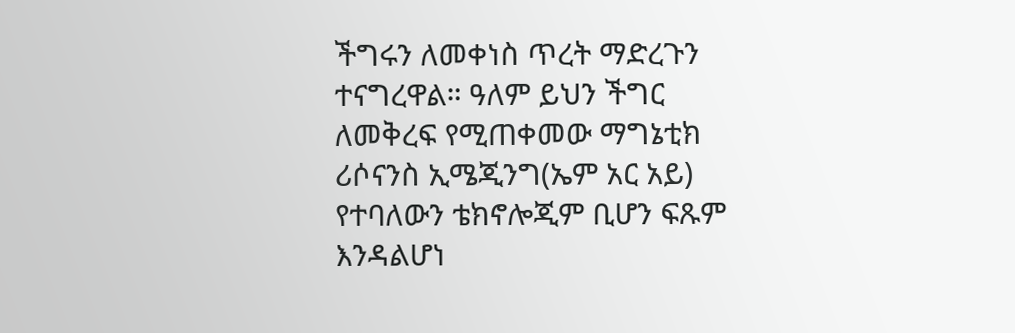ችግሩን ለመቀነስ ጥረት ማድረጉን ተናግረዋል። ዓለም ይህን ችግር ለመቅረፍ የሚጠቀመው ማግኔቲክ ሪሶናንስ ኢሜጂንግ(ኤም አር አይ) የተባለውን ቴክኖሎጂም ቢሆን ፍጹም እንዳልሆነ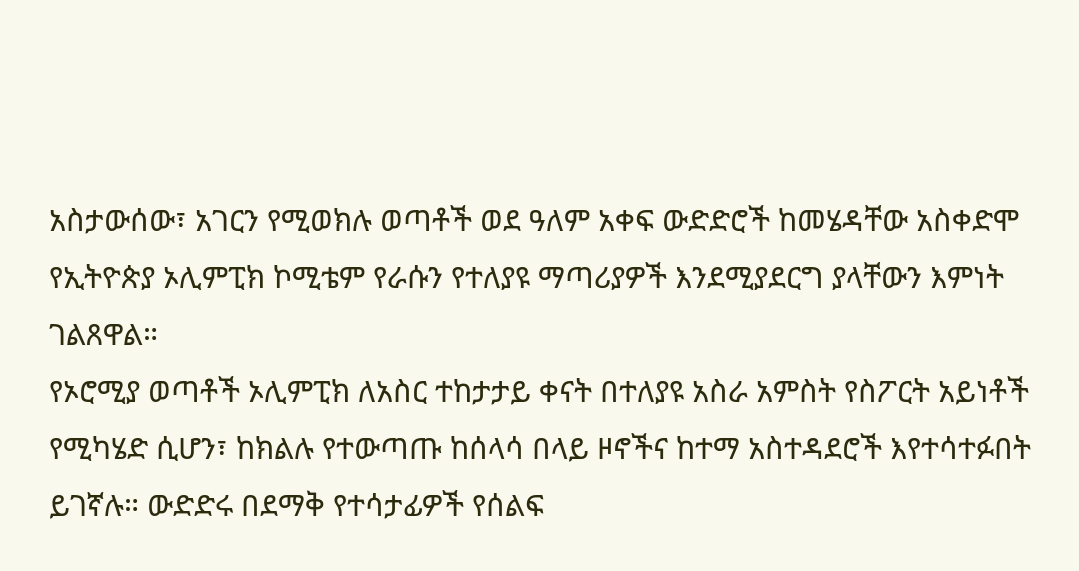አስታውሰው፣ አገርን የሚወክሉ ወጣቶች ወደ ዓለም አቀፍ ውድድሮች ከመሄዳቸው አስቀድሞ የኢትዮጵያ ኦሊምፒክ ኮሚቴም የራሱን የተለያዩ ማጣሪያዎች እንደሚያደርግ ያላቸውን እምነት ገልጸዋል።
የኦሮሚያ ወጣቶች ኦሊምፒክ ለአስር ተከታታይ ቀናት በተለያዩ አስራ አምስት የስፖርት አይነቶች የሚካሄድ ሲሆን፣ ከክልሉ የተውጣጡ ከሰላሳ በላይ ዞኖችና ከተማ አስተዳደሮች እየተሳተፉበት ይገኛሉ። ውድድሩ በደማቅ የተሳታፊዎች የሰልፍ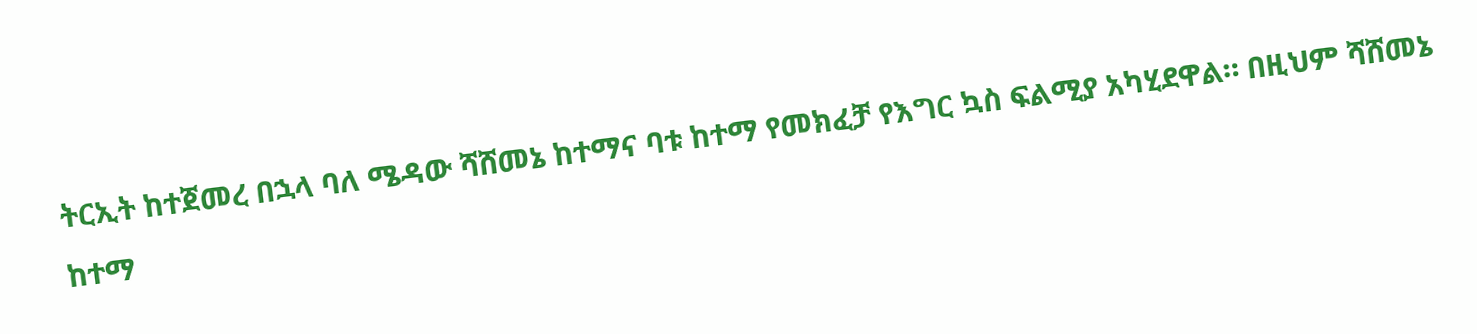ትርኢት ከተጀመረ በኋላ ባለ ሜዳው ሻሸመኔ ከተማና ባቱ ከተማ የመክፈቻ የእግር ኳስ ፍልሚያ አካሂደዋል። በዚህም ሻሸመኔ ከተማ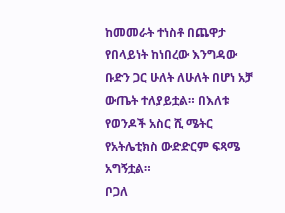ከመመራት ተነስቶ በጨዋታ የበላይነት ከነበረው እንግዳው ቡድን ጋር ሁለት ለሁለት በሆነ አቻ ውጤት ተለያይቷል። በእለቱ የወንዶች አስር ሺ ሜትር የአትሌቲክስ ውድድርም ፍጻሜ አግኝቷል።
ቦጋለ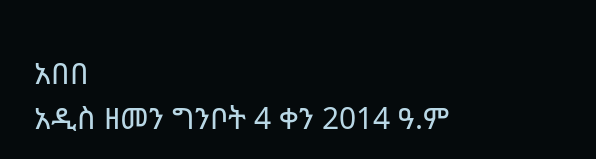አበበ
አዲስ ዘመን ግንቦት 4 ቀን 2014 ዓ.ም